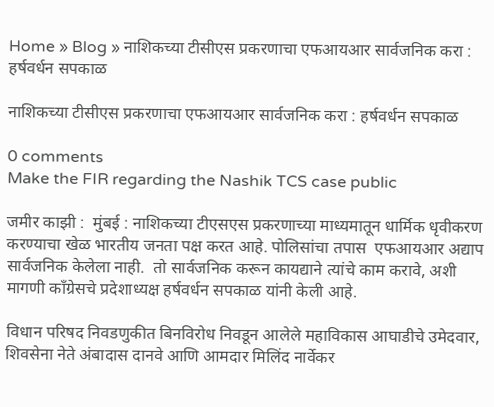Home » Blog » नाशिकच्या टीसीएस प्रकरणाचा एफआयआर सार्वजनिक करा : हर्षवर्धन सपकाळ

नाशिकच्या टीसीएस प्रकरणाचा एफआयआर सार्वजनिक करा : हर्षवर्धन सपकाळ

0 comments
Make the FIR regarding the Nashik TCS case public

जमीर काझी :  मुंबई : नाशिकच्या टीएसएस प्रकरणाच्या माध्यमातून धार्मिक धृवीकरण करण्याचा खेळ भारतीय जनता पक्ष करत आहे. पोलिसांचा तपास  एफआयआर अद्याप सार्वजनिक केलेला नाही.  तो सार्वजनिक करून कायद्याने त्यांचे काम करावे, अशी मागणी काँग्रेसचे प्रदेशाध्यक्ष हर्षवर्धन सपकाळ यांनी केली आहे.

विधान परिषद निवडणुकीत बिनविरोध निवडून आलेले महाविकास आघाडीचे उमेदवार, शिवसेना नेते अंबादास दानवे आणि आमदार मिलिंद नार्वेकर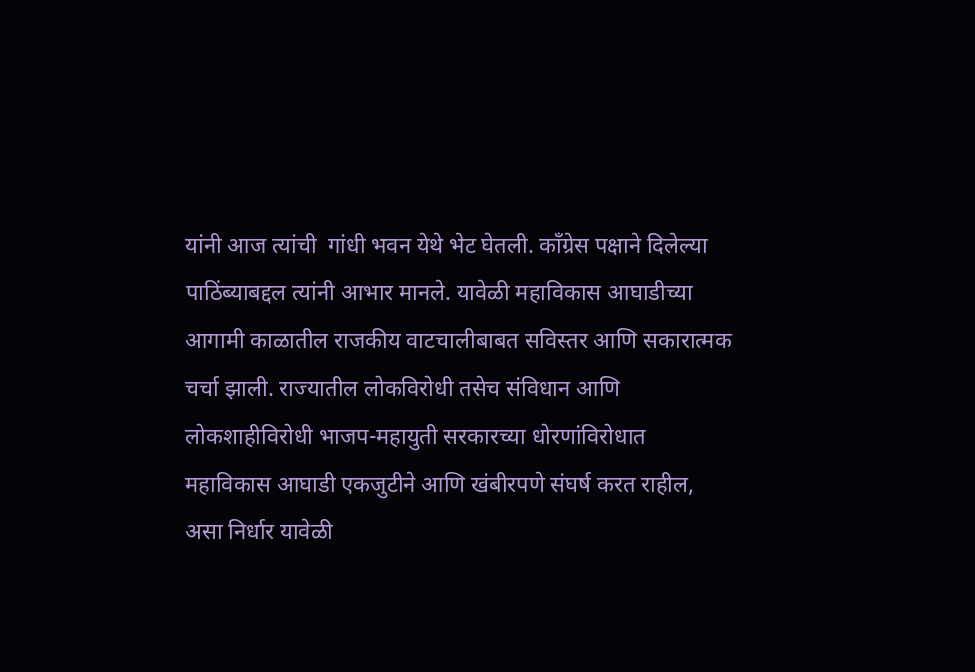यांनी आज त्यांची  गांधी भवन येथे भेट घेतली. काँग्रेस पक्षाने दिलेल्या पाठिंब्याबद्दल त्यांनी आभार मानले. यावेळी महाविकास आघाडीच्या आगामी काळातील राजकीय वाटचालीबाबत सविस्तर आणि सकारात्मक चर्चा झाली. राज्यातील लोकविरोधी तसेच संविधान आणि लोकशाहीविरोधी भाजप-महायुती सरकारच्या धोरणांविरोधात महाविकास आघाडी एकजुटीने आणि खंबीरपणे संघर्ष करत राहील, असा निर्धार यावेळी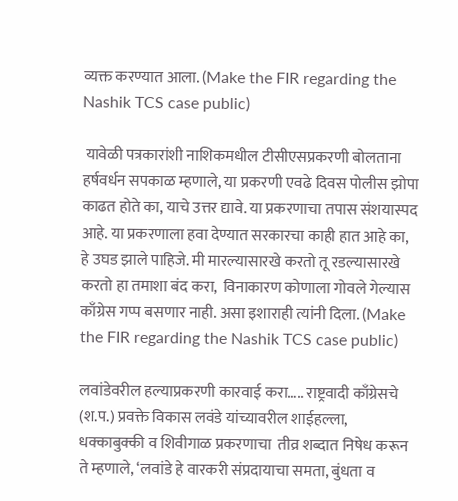व्यक्त करण्यात आला. (Make the FIR regarding the Nashik TCS case public)

 यावेळी पत्रकारांशी नाशिकमधील टीसीएसप्रकरणी बोलताना हर्षवर्धन सपकाळ म्हणाले, या प्रकरणी एवढे दिवस पोलीस झोपा काढत होते का, याचे उत्तर द्यावे. या प्रकरणाचा तपास संशयास्पद आहे. या प्रकरणाला हवा देण्यात सरकारचा काही हात आहे का, हे उघड झाले पाहिजे. मी मारल्यासारखे करतो तू रडल्यासारखे करतो हा तमाशा बंद करा,  विनाकारण कोणाला गोवले गेल्यास काँग्रेस गप्प बसणार नाही. असा इशाराही त्यांनी दिला. (Make the FIR regarding the Nashik TCS case public)

लवांडेवरील हल्याप्रकरणी कारवाई करा….. राष्ट्रवादी काँग्रेसचे (श.प.) प्रवक्ते विकास लवंडे यांच्यावरील शाईहल्ला, धक्काबुक्की व शिवीगाळ प्रकरणाचा  तीव्र शब्दात निषेध करून ते म्हणाले, ‘लवांडे हे वारकरी संप्रदायाचा समता, बुंधता व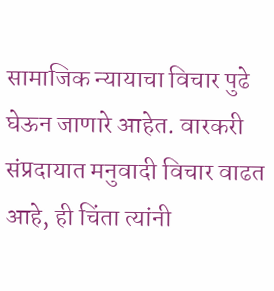सामाजिक न्यायाचा विचार पुढे घेऊन जाणारे आहेत. वारकरी संप्रदायात मनुवादी विचार वाढत आहे, ही चिंता त्यांनी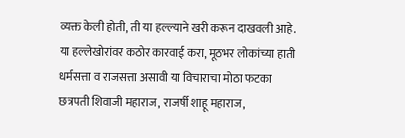व्यक्त केली होती, ती या हल्ल्याने खरी करून दाखवली आहे. या हल्लेखोरांवर कठोर कारवाई करा, मूठभर लोकांच्या हाती धर्मसत्ता व राजसत्ता असावी या विचाराचा मोठा फटका छत्रपती शिवाजी महाराज, राजर्षी शाहू महाराज,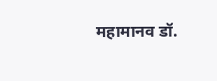महामानव डॉ.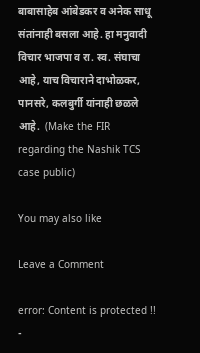बाबासाहेब आंबेडकर व अनेक साधू संतांनाही बसला आहे. हा मनुवादी विचार भाजपा व रा. स्व. संघाचा आहे, याच विचाराने दाभोळकर, पानसरे, कलबुर्गी यांनाही छळले आहे.  (Make the FIR regarding the Nashik TCS case public)

You may also like

Leave a Comment

error: Content is protected !!
-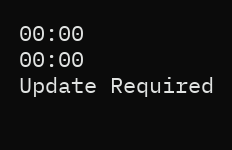00:00
00:00
Update Required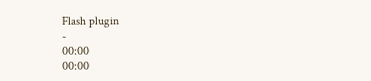Flash plugin
-
00:00
00:00